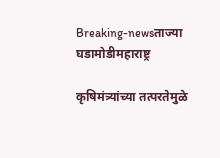Breaking-newsताज्या घडामोडीमहाराष्ट्र

कृषिमंत्र्यांच्या तत्परतेमुळे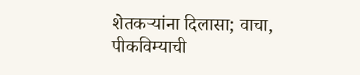शेतकऱ्यांना दिलासा; वाचा, पीकविम्याची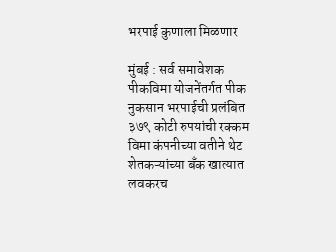भरपाई कुणाला मिळणार

मुंबई : सर्व समावेशक पीकविमा योजनेंतर्गत पीक नुकसान भरपाईची प्रलंबित ३७९ कोटी रुपयांची रक्कम विमा कंपनीच्या वतीने थेट शेतकऱ्यांच्या बँक खात्यात लवकरच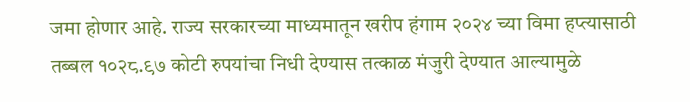जमा होणार आहे. राज्य सरकारच्या माध्यमातून खरीप हंगाम २०२४ च्या विमा हप्त्यासाठी तब्बल १०२८.९७ कोटी रुपयांचा निधी देण्यास तत्काळ मंजुरी देण्यात आल्यामुळे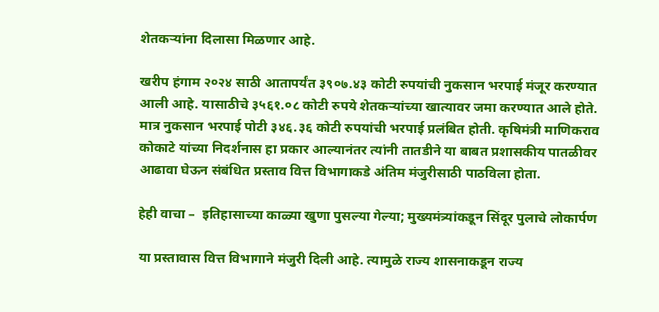शेतकऱ्यांना दिलासा मिळणार आहे.

खरीप हंगाम २०२४ साठी आतापर्यंत ३९०७.४३ कोटी रुपयांची नुकसान भरपाई मंजूर करण्यात आली आहे. यासाठीचे ३५६१.०८ कोटी रुपये शेतकऱ्यांच्या खात्यावर जमा करण्यात आले होते. मात्र नुकसान भरपाई पोटी ३४६.३६ कोटी रुपयांची भरपाई प्रलंबित होती. कृषिमंत्री माणिकराव कोकाटे यांच्या निदर्शनास हा प्रकार आल्यानंतर त्यांनी तातडीने या बाबत प्रशासकीय पातळीवर आढावा घेऊन संबंधित प्रस्ताव वित्त विभागाकडे अंतिम मंजुरीसाठी पाठविला होता.

हेही वाचा –  इतिहासाच्या काळ्या खुणा पुसल्या गेल्या; मुख्यमंत्र्यांकडून सिंदूर पुलाचे लोकार्पण

या प्रस्तावास वित्त विभागाने मंजुरी दिली आहे. त्यामुळे राज्य शासनाकडून राज्य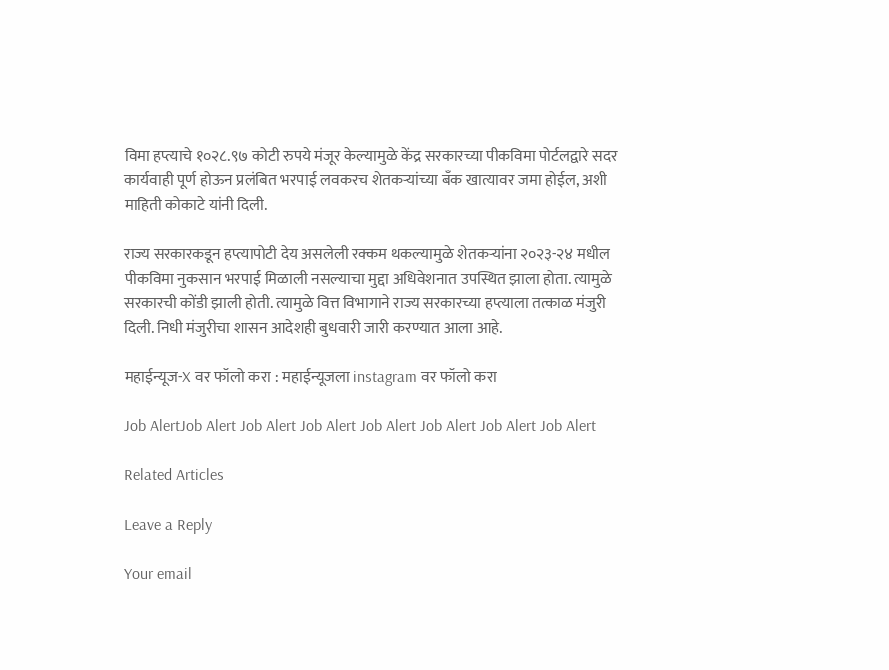विमा हप्त्याचे १०२८.९७ कोटी रुपये मंजूर केल्यामुळे केंद्र सरकारच्या पीकविमा पोर्टलद्वारे सदर कार्यवाही पूर्ण होऊन प्रलंबित भरपाई लवकरच शेतकऱ्यांच्या बँक खात्यावर जमा होईल, अशी माहिती कोकाटे यांनी दिली.

राज्य सरकारकडून हप्त्यापोटी देय असलेली रक्कम थकल्यामुळे शेतकऱ्यांना २०२३-२४ मधील पीकविमा नुकसान भरपाई मिळाली नसल्याचा मुद्दा अधिवेशनात उपस्थित झाला होता. त्यामुळे सरकारची कोंडी झाली होती. त्यामुळे वित्त विभागाने राज्य सरकारच्या हप्त्याला तत्काळ मंजुरी दिली. निधी मंजुरीचा शासन आदेशही बुधवारी जारी करण्यात आला आहे.

महाईन्यूज-X वर फॉलो करा : महाईन्यूजला instagram वर फॉलो करा

Job AlertJob Alert Job Alert Job Alert Job Alert Job Alert Job Alert Job Alert

Related Articles

Leave a Reply

Your email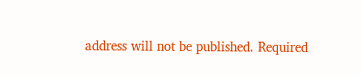address will not be published. Required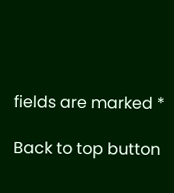fields are marked *

Back to top button